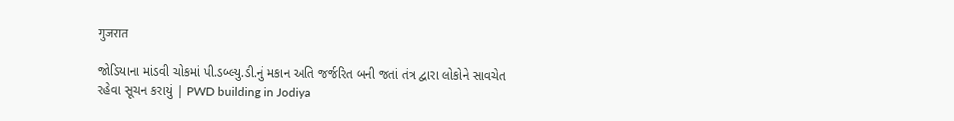गुजरात

જોડિયાના માંડવી ચોકમાં પી.ડબ્લ્યુ.ડી.નું મકાન અતિ જર્જરિત બની જતાં તંત્ર દ્વારા લોકોને સાવચેત રહેવા સૂચન કરાયું | PWD building in Jodiya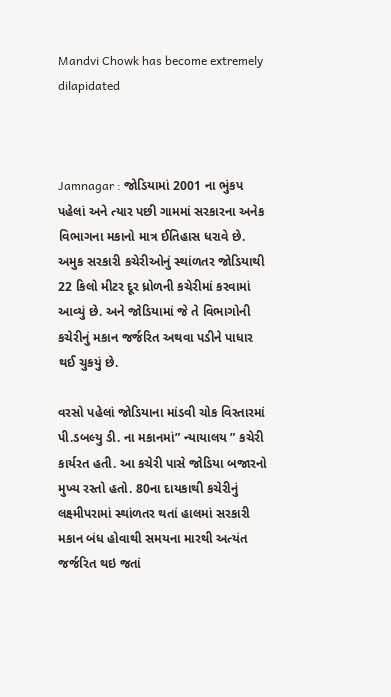Mandvi Chowk has become extremely dilapidated



Jamnagar : જોડિયામાં 2001 ના ભુંકપ પહેલાં અને ત્યાર પછી ગામમાં સરકારના અનેક વિભાગના મકાનો માત્ર ઈતિહાસ ધરાવે છે. અમુક સરકારી કચેરીઓનું સ્થાંળતર જોડિયાથી 22 કિલો મીટર દૂર ધ્રોળની કચેરીમાં કરવામાં આવ્યું છે. અને જોડિયામાં જે તે વિભાગોની કચેરીનું મકાન જર્જરિત અથવા પડીને પાધાર થઈ ચુકયું છે.

વરસો પહેલાં જોડિયાના માંડવી ચોક વિસ્તારમાં પી.ડબલ્યુ ડી. ના મકાનમાં” ન્યાયાલય ” કચેરી કાર્યરત હતી. આ કચેરી પાસે જોડિયા બજારનો મુખ્ય રસ્તો હતો. 80ના દાયકાથી કચેરીનું લક્ષ્મીપરામાં સ્થાંળતર થતાં હાલમાં સરકારી મકાન બંધ હોવાથી સમયના મારથી અત્યંત જર્જરિત થઇ જતાં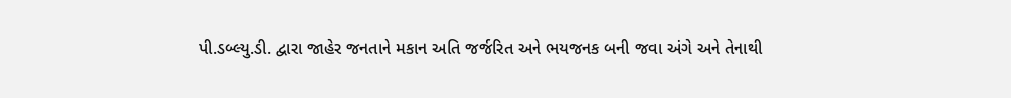પી.ડબ્લ્યુ.ડી. દ્વારા જાહેર જનતાને મકાન અતિ જર્જરિત અને ભયજનક બની જવા અંગે અને તેનાથી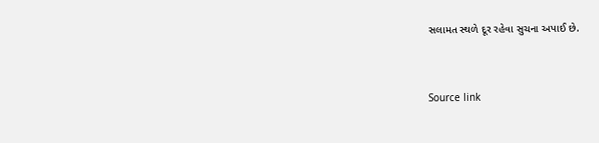સલામત સ્થળે દૂર રહેવા સુચના અપાઈ છે.



Source link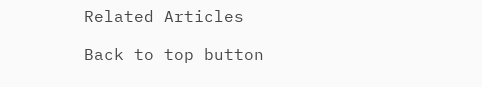Related Articles

Back to top button